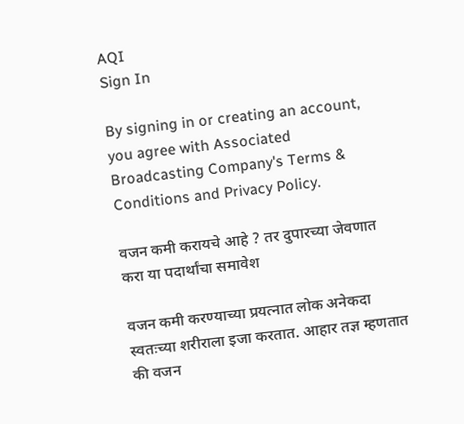AQI
Sign In

By signing in or creating an account, you agree with Associated Broadcasting Company's Terms & Conditions and Privacy Policy.

वजन कमी करायचे आहे ? तर दुपारच्या जेवणात करा या पदार्थांचा समावेश

वजन कमी करण्याच्या प्रयत्नात लोक अनेकदा स्वतःच्या शरीराला इजा करतात. आहार तज्ञ म्हणतात की वजन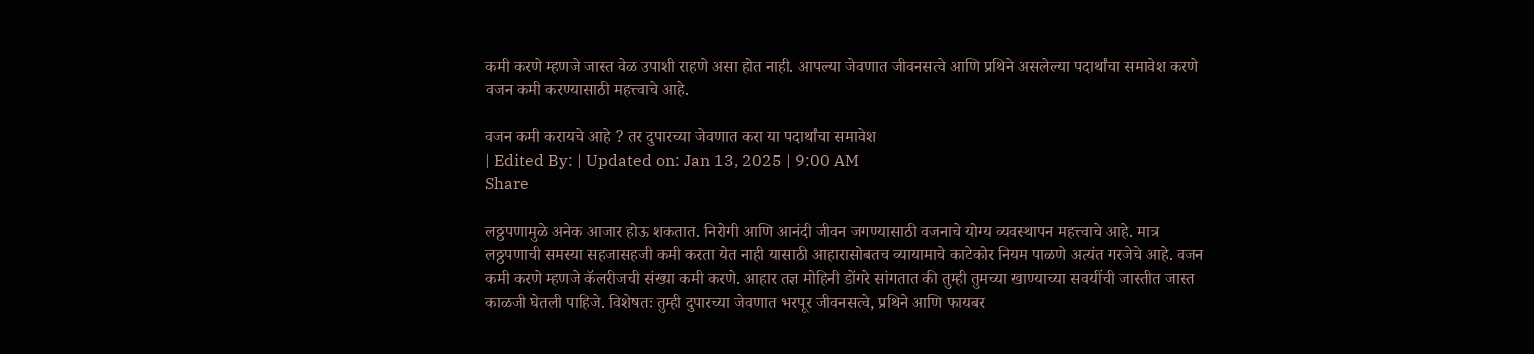कमी करणे म्हणजे जास्त वेळ उपाशी राहणे असा होत नाही. आपल्या जेवणात जीवनसत्वे आणि प्रथिने असलेल्या पदार्थांचा समावेश करणे वजन कमी करण्यासाठी महत्त्वाचे आहे.

वजन कमी करायचे आहे ? तर दुपारच्या जेवणात करा या पदार्थांचा समावेश
| Edited By: | Updated on: Jan 13, 2025 | 9:00 AM
Share

लठ्ठपणामुळे अनेक आजार होऊ शकतात. निरोगी आणि आनंदी जीवन जगण्यासाठी वजनाचे योग्य व्यवस्थापन महत्त्वाचे आहे. मात्र लठ्ठपणाची समस्या सहजासहजी कमी करता येत नाही यासाठी आहारासोबतच व्यायामाचे काटेकोर नियम पाळणे अत्यंत गरजेचे आहे. वजन कमी करणे म्हणजे कॅलरीजची संख्या कमी करणे. आहार तज्ञ मोहिनी डोंगरे सांगतात की तुम्ही तुमच्या खाण्याच्या सवयींची जास्तीत जास्त काळजी घेतली पाहिजे. विशेषतः तुम्ही दुपारच्या जेवणात भरपूर जीवनसत्वे, प्रथिने आणि फायबर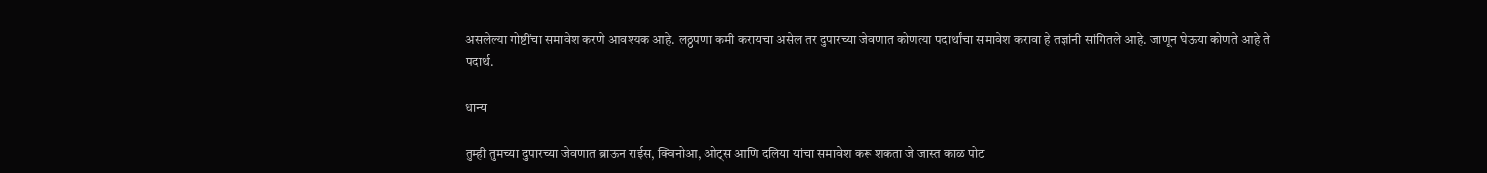असलेल्या गोष्टींचा समावेश करणे आवश्यक आहे. लठ्ठपणा कमी करायचा असेल तर दुपारच्या जेवणात कोणत्या पदार्थांचा समावेश करावा हे तज्ञांनी सांगितले आहे. जाणून घेऊया कोणते आहे ते पदार्थ.

धान्य

तुम्ही तुमच्या दुपारच्या जेवणात ब्राऊन राईस, क्विनोआ, ओट्स आणि दलिया यांचा समावेश करू शकता जे जास्त काळ पोट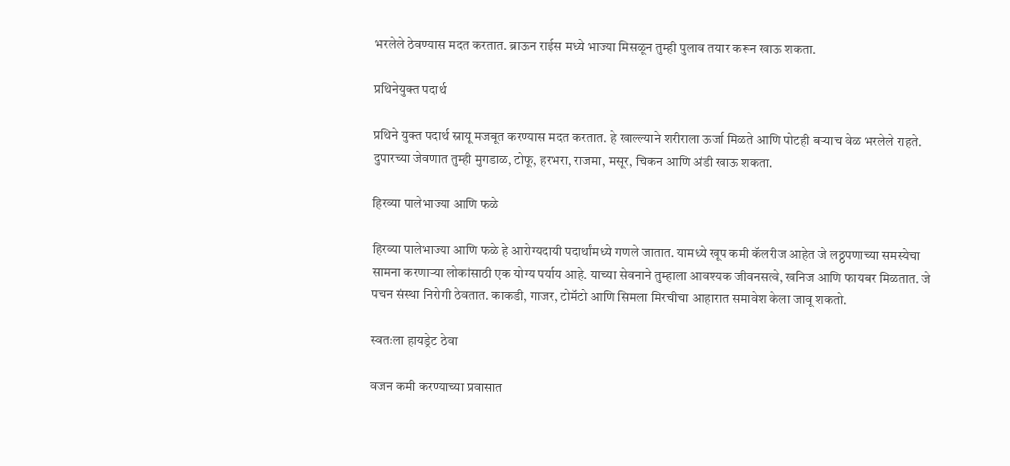भरलेले ठेवण्यास मदत करतात. ब्राऊन राईस मध्ये भाज्या मिसळून तुम्ही पुलाव तयार करून खाऊ शकता.

प्रथिनेयुक्त पदार्थ

प्रथिने युक्त पदार्थ स्नायू मजबूत करण्यास मदत करतात. हे खाल्ल्याने शरीराला ऊर्जा मिळते आणि पोटही बऱ्याच वेळ भरलेले राहते. दुपारच्या जेवणात तुम्ही मुगडाळ, टोफू, हरभरा, राजमा, मसूर, चिकन आणि अंडी खाऊ शकता.

हिरव्या पालेभाज्या आणि फळे

हिरव्या पालेभाज्या आणि फळे हे आरोग्यदायी पदार्थांमध्ये गणले जातात. यामध्ये खूप कमी कॅलरीज आहेत जे लठ्ठपणाच्या समस्येचा सामना करणाऱ्या लोकांसाठी एक योग्य पर्याय आहे. याच्या सेवनाने तुम्हाला आवश्यक जीवनसत्वे, खनिज आणि फायबर मिळतात. जे पचन संस्था निरोगी ठेवतात. काकडी, गाजर, टोमॅटो आणि सिमला मिरचीचा आहारात समावेश केला जावू शकतो.

स्वतःला हायड्रेट ठेवा

वजन कमी करण्याच्या प्रवासात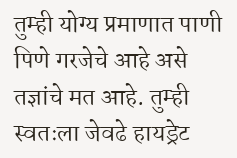तुम्ही योग्य प्रमाणात पाणी पिणे गरजेचे आहे असे तज्ञांचे मत आहे. तुम्ही स्वतःला जेवढे हायड्रेट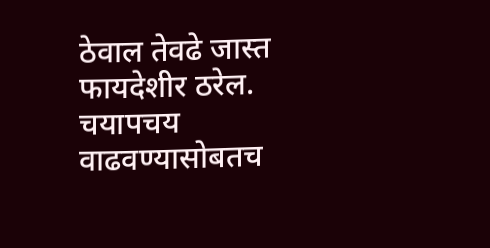ठेवाल तेवढे जास्त फायदेशीर ठरेल. चयापचय वाढवण्यासोबतच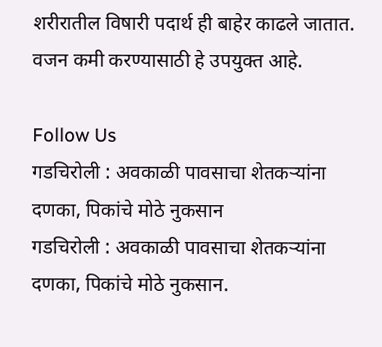शरीरातील विषारी पदार्थ ही बाहेर काढले जातात. वजन कमी करण्यासाठी हे उपयुक्त आहे.

Follow Us
गडचिरोली : अवकाळी पावसाचा शेतकऱ्यांना दणका, पिकांचे मोठे नुकसान
गडचिरोली : अवकाळी पावसाचा शेतकऱ्यांना दणका, पिकांचे मोठे नुकसान.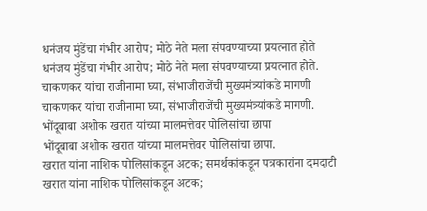धनंजय मुंडेंचा गंभीर आरोप; मोठे नेते मला संपवण्याच्या प्रयत्नात होते
धनंजय मुंडेंचा गंभीर आरोप; मोठे नेते मला संपवण्याच्या प्रयत्नात होते.
चाकणकर यांचा राजीनामा घ्या, संभाजीराजेंची मुख्यमंत्र्यांकडे मागणी
चाकणकर यांचा राजीनामा घ्या, संभाजीराजेंची मुख्यमंत्र्यांकडे मागणी.
भोंदूबाबा अशोक खरात यांच्या मालमत्तेवर पोलिसांचा छापा
भोंदूबाबा अशोक खरात यांच्या मालमत्तेवर पोलिसांचा छापा.
खरात यांना नाशिक पोलिसांकडून अटक; समर्थकांकडून पत्रकारांना दमदाटी
खरात यांना नाशिक पोलिसांकडून अटक;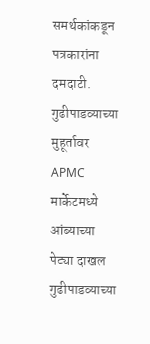समर्थकांकडून पत्रकारांना दमदाटी.
गुढीपाडव्याच्या मुहूर्तावर APMC मार्केटमध्ये आंब्याच्या पेट्या दाखल
गुढीपाडव्याच्या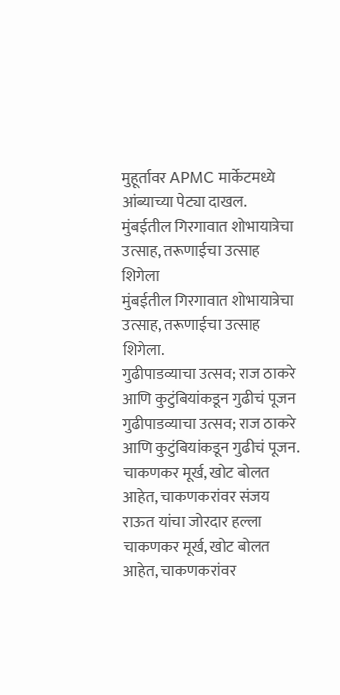मुहूर्तावर APMC मार्केटमध्ये आंब्याच्या पेट्या दाखल.
मुंबईतील गिरगावात शोभायात्रेचा उत्साह, तरूणाईचा उत्साह शिगेला
मुंबईतील गिरगावात शोभायात्रेचा उत्साह, तरूणाईचा उत्साह शिगेला.
गुढीपाडव्याचा उत्सव; राज ठाकरे आणि कुटुंबियांकडून गुढीचं पूजन
गुढीपाडव्याचा उत्सव; राज ठाकरे आणि कुटुंबियांकडून गुढीचं पूजन.
चाकणकर मूर्ख, खोट बोलत आहेत, चाकणकरांवर संजय राऊत यांचा जोरदार हल्ला
चाकणकर मूर्ख, खोट बोलत आहेत, चाकणकरांवर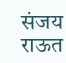संजय राऊत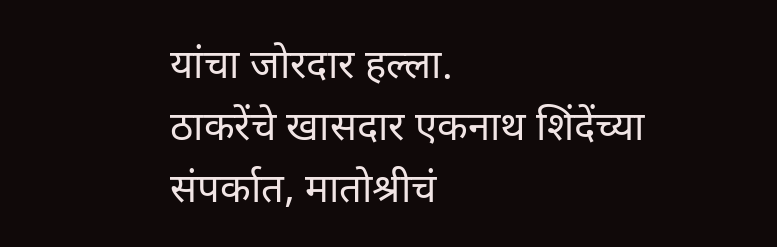यांचा जोरदार हल्ला.
ठाकरेंचे खासदार एकनाथ शिंदेंच्या संपर्कात, मातोश्रीचं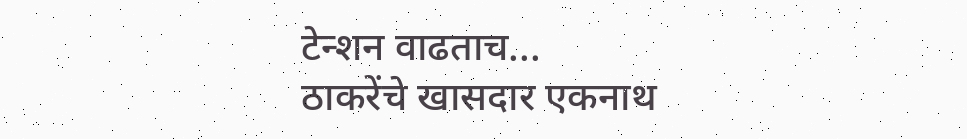टेन्शन वाढताच...
ठाकरेंचे खासदार एकनाथ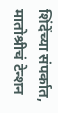शिंदेंच्या संपर्कात, मातोश्रीचं टेन्शन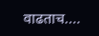वाढताच....